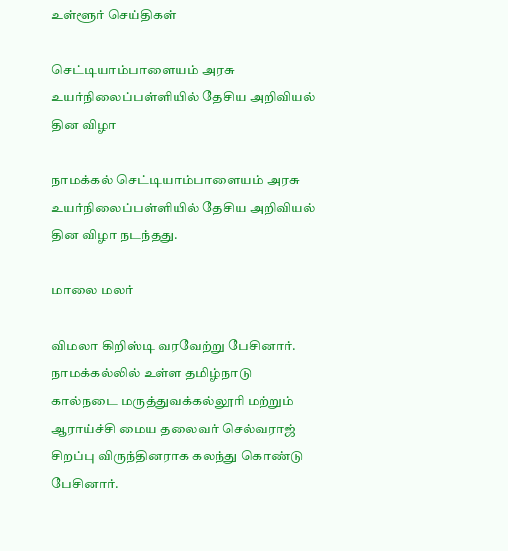உள்ளூர் செய்திகள்

செட்டியாம்பாளையம் அரசு உயர்நிலைப்பள்ளியில் தேசிய அறிவியல் தின விழா

நாமக்கல் செட்டியாம்பாளையம் அரசு உயர்நிலைப்பள்ளியில் தேசிய அறிவியல் தின விழா நடந்தது.

மாலை மலர்

விமலா கிறிஸ்டி வரவேற்று பேசினார். நாமக்கல்லில் உள்ள தமிழ்நாடு கால்நடை மருத்துவக்கல்லூரி மற்றும் ஆராய்ச்சி மைய தலைவர் செல்வராஜ் சிறப்பு விருந்தினராக கலந்து கொண்டு பேசினார்.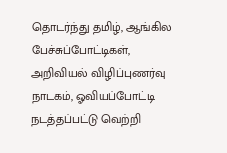தொடர்ந்து தமிழ், ஆங்கில பேச்சுப்போட்டிகள், அறிவியல் விழிப்புணர்வு நாடகம், ஓவியப்போட்டி நடத்தப்பட்டு வெற்றி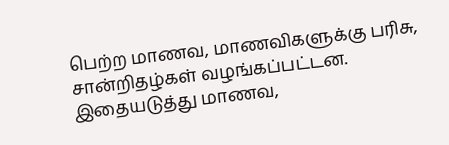பெற்ற மாணவ, மாணவிகளுக்கு பரிசு, சான்றிதழ்கள் வழங்கப்பட்டன. இதையடுத்து மாணவ,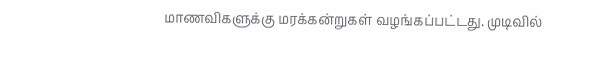மாணவிகளுக்கு மரக்கன்றுகள் வழங்கப்பட்டது. முடிவில்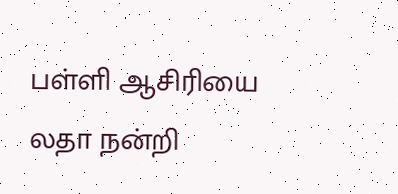பள்ளி ஆசிரியை லதா நன்றி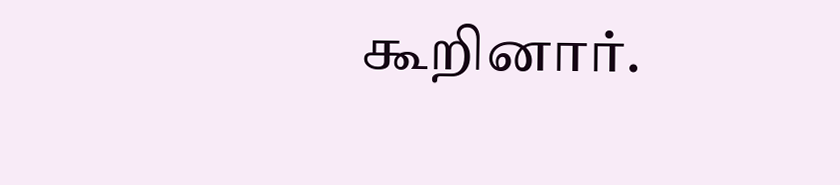கூறினார்.